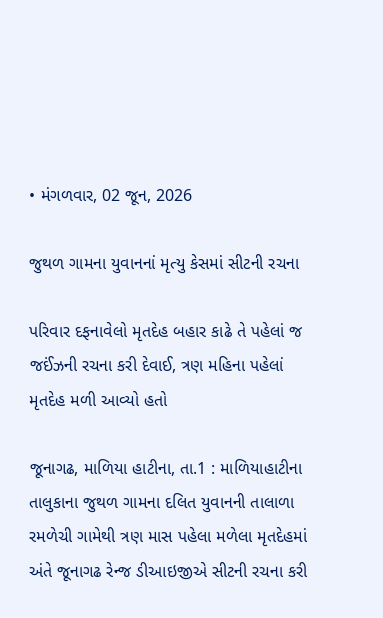• મંગળવાર, 02 જૂન, 2026

જુથળ ગામના યુવાનનાં મૃત્યુ કેસમાં સીટની રચના

પરિવાર દફનાવેલો મૃતદેહ બહાર કાઢે તે પહેલાં જ જઈંઝની રચના કરી દેવાઈ, ત્રણ મહિના પહેલાં મૃતદેહ મળી આવ્યો હતો

જૂનાગઢ, માળિયા હાટીના, તા.1 : માળિયાહાટીના તાલુકાના જુથળ ગામના દલિત યુવાનની તાલાળા રમળેચી ગામેથી ત્રણ માસ પહેલા મળેલા મૃતદેહમાં અંતે જૂનાગઢ રેન્જ ડીઆઇજીએ સીટની રચના કરી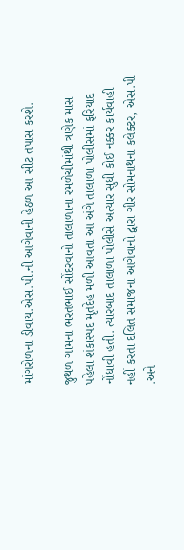માંગરોળના ડીવાય.એસ.પી.ની આગેવાની હેઠળ આ સીટ તપાસ કરશે.

જુથળ ગામના ભરતભાઈ સોંદરવાનો તાલાળાના રમળેચીમાંથી ત્રણેક માસ પહેલા શંકાસ્પદ મૃતદેહ મળી આવતા આ અંગે તાલાળા પોલીસમાં ફરિયાદ નોંધાવી હતી. ત્યારબાદ તાલાળા પોલીસે અત્યાર સુધી કોઈ નક્કર કાર્યવાહી નહીં કરતા દલિત સમાજના આગેવાનો દ્વારા ગીર સોમનાથના કલેક્ટર, એસ.પી .અને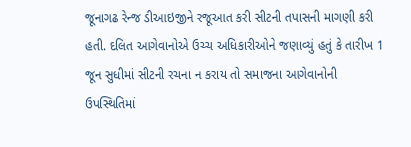જૂનાગઢ રેન્જ ડીઆઇજીને રજૂઆત કરી સીટની તપાસની માગણી કરી હતી. દલિત આગેવાનોએ ઉચ્ચ અધિકારીઓને જણાવ્યું હતું કે તારીખ 1 જૂન સુધીમાં સીટની રચના ન કરાય તો સમાજના આગેવાનોની ઉપસ્થિતિમાં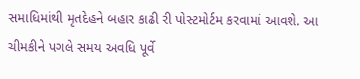સમાધિમાંથી મૃતદેહને બહાર કાઢી રી પોસ્ટમોર્ટમ કરવામાં આવશે. આ ચીમકીને પગલે સમય અવધિ પૂર્વે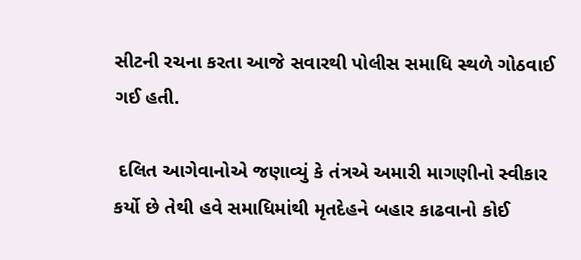સીટની રચના કરતા આજે સવારથી પોલીસ સમાધિ સ્થળે ગોઠવાઈ ગઈ હતી.

 દલિત આગેવાનોએ જણાવ્યું કે તંત્રએ અમારી માગણીનો સ્વીકાર કર્યો છે તેથી હવે સમાધિમાંથી મૃતદેહને બહાર કાઢવાનો કોઈ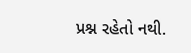પ્રશ્ન રહેતો નથી.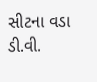સીટના વડા ડી.વી.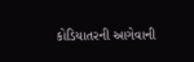કોડિયાતરની આગેવાની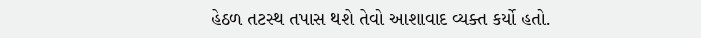હેઠળ તટસ્થ તપાસ થશે તેવો આશાવાદ વ્યક્ત કર્યો હતો.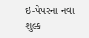ઇ-પેપરના નવા શુલ્ક